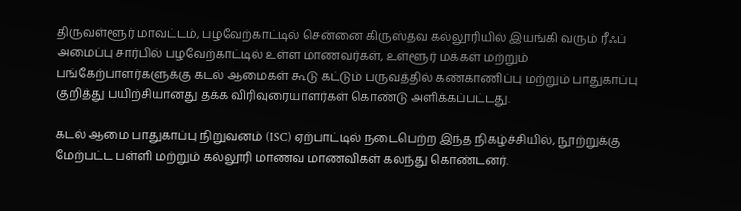திருவள்ளூர் மாவட்டம், பழவேற்காட்டில் சென்னை கிருஸ்தவ கல்லூரியில் இயங்கி வரும் ரீஃப் அமைப்பு சார்பில் பழவேற்காட்டில் உள்ள மாணவர்கள், உள்ளூர் மக்கள் மற்றும் பங்கேற்பாளர்களுக்கு கடல் ஆமைகள் கூடு கட்டும் பருவத்தில் கண்காணிப்பு மற்றும் பாதுகாப்பு குறித்து பயிற்சியானது தக்க விரிவுரையாளர்கள் கொண்டு அளிக்கப்பட்டது.

கடல் ஆமை பாதுகாப்பு நிறுவனம் (ISC) ஏற்பாட்டில் நடைபெற்ற இந்த நிகழ்ச்சியில், நூற்றுக்கு மேற்பட்ட பள்ளி மற்றும் கல்லூரி மாணவ மாணவிகள் கலந்து கொண்டனர்.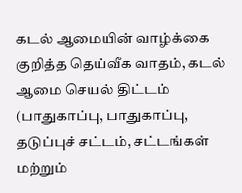கடல் ஆமையின் வாழ்க்கை குறித்த தெய்வீக வாதம், கடல் ஆமை செயல் திட்டம் (பாதுகாப்பு, பாதுகாப்பு, தடுப்புச் சட்டம், சட்டங்கள் மற்றும்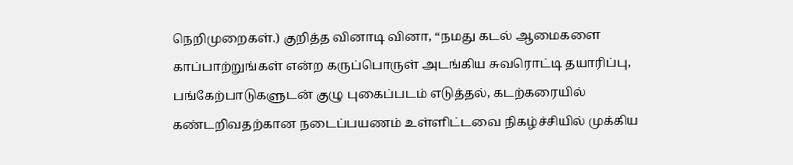நெறிமுறைகள்.) குறித்த வினாடி வினா, “நமது கடல் ஆமைகளை காப்பாற்றுங்கள் என்ற கருப்பொருள் அடங்கிய சுவரொட்டி தயாரிப்பு, பங்கேற்பாடுகளுடன் குழு புகைப்படம் எடுத்தல், கடற்கரையில் கண்டறிவதற்கான நடைப்பயணம் உள்ளிட்டவை நிகழ்ச்சியில் முக்கிய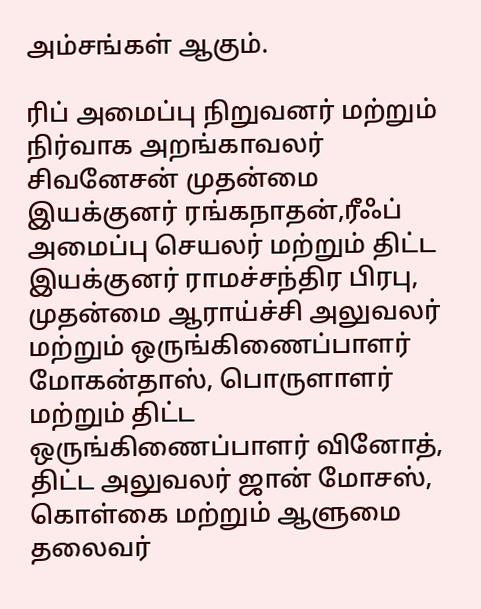அம்சங்கள் ஆகும்.

ரிப் அமைப்பு நிறுவனர் மற்றும் நிர்வாக அறங்காவலர் சிவனேசன் முதன்மை இயக்குனர் ரங்கநாதன்,ரீஃப் அமைப்பு செயலர் மற்றும் திட்ட இயக்குனர் ராமச்சந்திர பிரபு, முதன்மை ஆராய்ச்சி அலுவலர் மற்றும் ஒருங்கிணைப்பாளர் மோகன்தாஸ், பொருளாளர் மற்றும் திட்ட ஒருங்கிணைப்பாளர் வினோத், திட்ட அலுவலர் ஜான் மோசஸ், கொள்கை மற்றும் ஆளுமை தலைவர்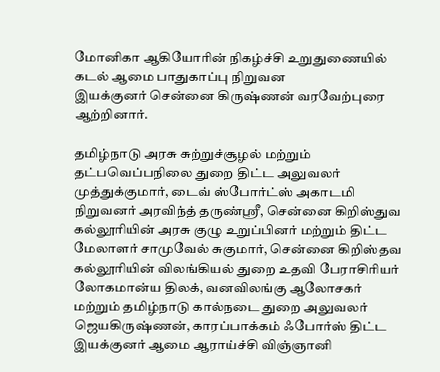மோனிகா ஆகியோரின் நிகழ்ச்சி உறுதுணையில்
கடல் ஆமை பாதுகாப்பு நிறுவன
இயக்குனர் சென்னை கிருஷ்ணன் வரவேற்புரை ஆற்றினார்.

தமிழ்நாடு அரசு சுற்றுச்சூழல் மற்றும் தட்பவெப்பநிலை துறை திட்ட அலுவலர் முத்துக்குமார், டைவ் ஸ்போர்ட்ஸ் அகாடமி நிறுவனர் அரவிந்த் தருண்ஸ்ரீ, சென்னை கிறிஸ்துவ கல்லூரியின் அரசு குழு உறுப்பினர் மற்றும் திட்ட மேலாளர் சாமுவேல் சுகுமார், சென்னை கிறிஸ்தவ கல்லூரியின் விலங்கியல் துறை உதவி பேராசிரியர் லோகமான்ய திலக், வனவிலங்கு ஆலோசகர் மற்றும் தமிழ்நாடு கால்நடை துறை அலுவலர் ஜெயகிருஷ்ணன், காரப்பாக்கம் ஃபோர்ஸ் திட்ட இயக்குனர் ஆமை ஆராய்ச்சி விஞ்ஞானி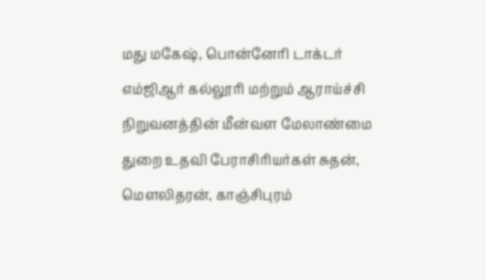மது மகேஷ், பொன்னேரி டாக்டர் எம்ஜிஆர் கல்லூரி மற்றும் ஆராய்ச்சி நிறுவனத்தின் மீன்வள மேலாண்மை துறை உதவி பேராசிரியர்கள் சுதன், மௌலிதரன், காஞ்சிபுரம்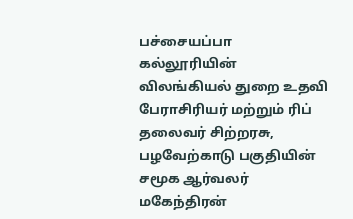பச்சையப்பா கல்லூரியின் விலங்கியல் துறை உதவி பேராசிரியர் மற்றும் ரிப் தலைவர் சிற்றரசு, பழவேற்காடு பகுதியின் சமூக ஆர்வலர் மகேந்திரன்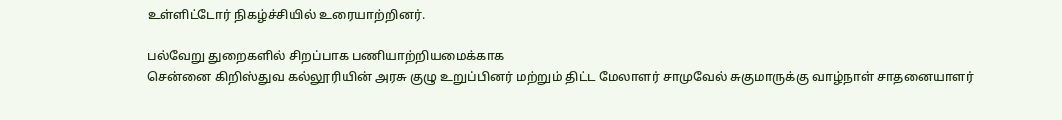உள்ளிட்டோர் நிகழ்ச்சியில் உரையாற்றினர்.

பல்வேறு துறைகளில் சிறப்பாக பணியாற்றியமைக்காக
சென்னை கிறிஸ்துவ கல்லூரியின் அரசு குழு உறுப்பினர் மற்றும் திட்ட மேலாளர் சாமுவேல் சுகுமாருக்கு வாழ்நாள் சாதனையாளர்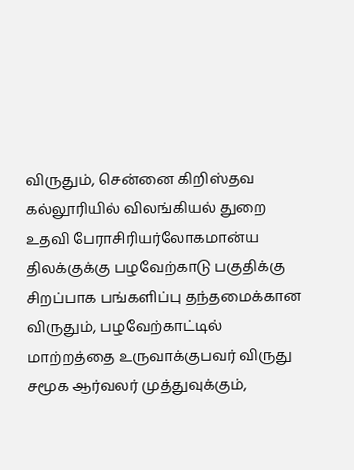விருதும், சென்னை கிறிஸ்தவ கல்லூரியில் விலங்கியல் துறை உதவி பேராசிரியர்லோகமான்ய திலக்குக்கு பழவேற்காடு பகுதிக்கு சிறப்பாக பங்களிப்பு தந்தமைக்கான விருதும், பழவேற்காட்டில் மாற்றத்தை உருவாக்குபவர் விருது சமூக ஆர்வலர் முத்துவுக்கும்,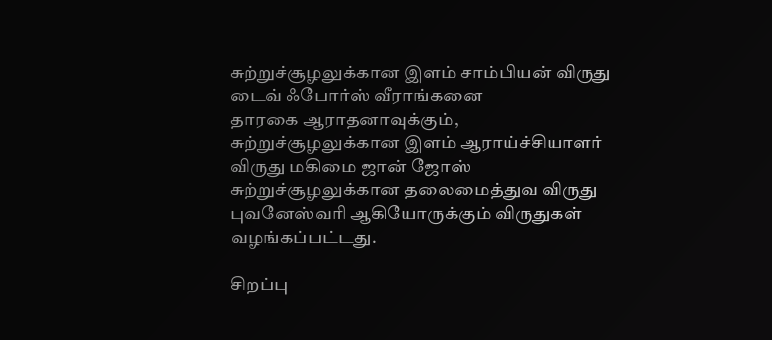சுற்றுச்சூழலுக்கான இளம் சாம்பியன் விருது டைவ் ஃபோர்ஸ் வீராங்கனை
தாரகை ஆராதனாவுக்கும்,
சுற்றுச்சூழலுக்கான இளம் ஆராய்ச்சியாளர் விருது மகிமை ஜான் ஜோஸ் சுற்றுச்சூழலுக்கான தலைமைத்துவ விருது
புவனேஸ்வரி ஆகியோருக்கும் விருதுகள் வழங்கப்பட்டது.

சிறப்பு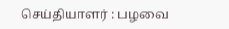செய்தியாளர் : பழவை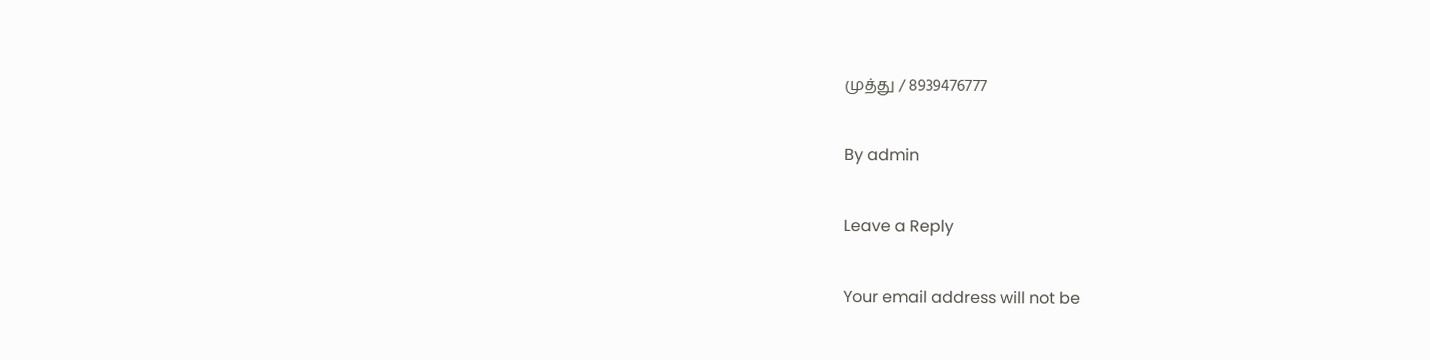முத்து / 8939476777

By admin

Leave a Reply

Your email address will not be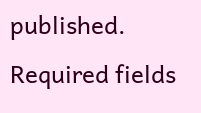published. Required fields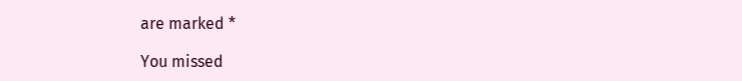are marked *

You missed